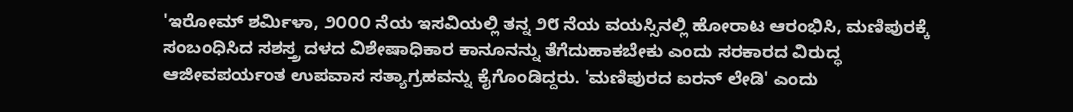'ಇರೋಮ್ ಶರ್ಮಿಳಾ, ೨೦೦೦ ನೆಯ ಇಸವಿಯಲ್ಲಿ ತನ್ನ ೨೮ ನೆಯ ವಯಸ್ಸಿನಲ್ಲಿ ಹೋರಾಟ ಆರಂಭಿಸಿ, ಮಣಿಪುರಕ್ಕೆ ಸಂಬಂಧಿಸಿದ ಸಶಸ್ತ್ರ ದಳದ ವಿಶೇಷಾಧಿಕಾರ ಕಾನೂನನ್ನು ತೆಗೆದುಹಾಕಬೇಕು ಎಂದು ಸರಕಾರದ ವಿರುದ್ಧ ಆಜೀವಪರ್ಯಂತ ಉಪವಾಸ ಸತ್ಯಾಗ್ರಹವನ್ನು ಕೈಗೊಂಡಿದ್ದರು. 'ಮಣಿಪುರದ ಐರನ್ ಲೇಡಿ' ಎಂದು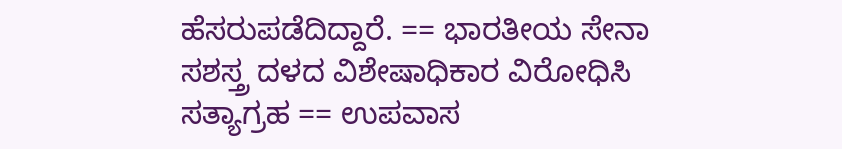ಹೆಸರುಪಡೆದಿದ್ದಾರೆ. == ಭಾರತೀಯ ಸೇನಾ ಸಶಸ್ತ್ರ ದಳದ ವಿಶೇಷಾಧಿಕಾರ ವಿರೋಧಿಸಿ ಸತ್ಯಾಗ್ರಹ == ಉಪವಾಸ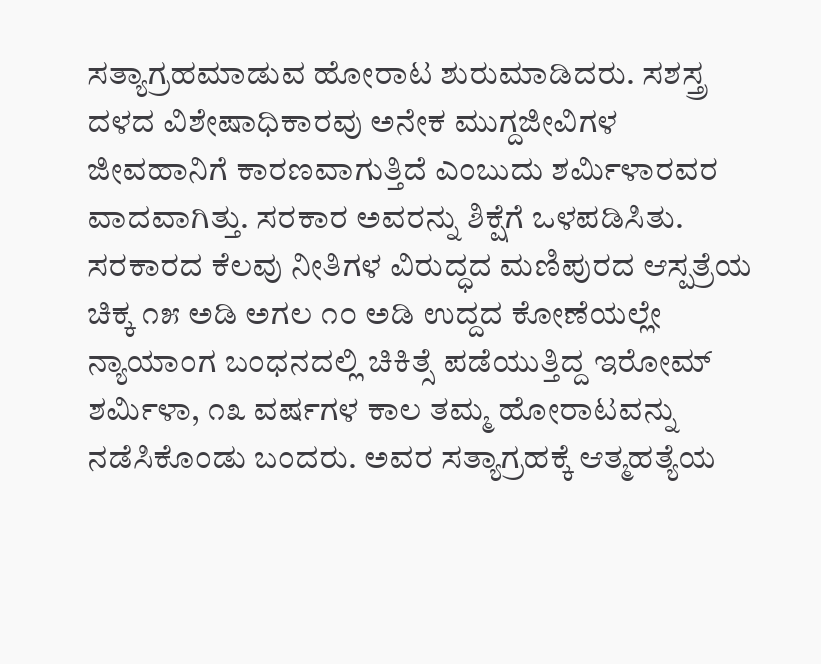ಸತ್ಯಾಗ್ರಹಮಾಡುವ ಹೋರಾಟ ಶುರುಮಾಡಿದರು. ಸಶಸ್ತ್ರ ದಳದ ವಿಶೇಷಾಧಿಕಾರವು ಅನೇಕ ಮುಗ್ದಜೀವಿಗಳ ಜೀವಹಾನಿಗೆ ಕಾರಣವಾಗುತ್ತಿದೆ ಎಂಬುದು ಶರ್ಮಿಳಾರವರ ವಾದವಾಗಿತ್ತು. ಸರಕಾರ ಅವರನ್ನು ಶಿಕ್ಷೆಗೆ ಒಳಪಡಿಸಿತು. ಸರಕಾರದ ಕೆಲವು ನೀತಿಗಳ ವಿರುದ್ಧದ ಮಣಿಪುರದ ಆಸ್ಪತ್ರೆಯ ಚಿಕ್ಕ ೧೫ ಅಡಿ ಅಗಲ ೧೦ ಅಡಿ ಉದ್ದದ ಕೋಣೆಯಲ್ಲೇ ನ್ಯಾಯಾಂಗ ಬಂಧನದಲ್ಲಿ ಚಿಕಿತ್ಸೆ ಪಡೆಯುತ್ತಿದ್ದ ಇರೋಮ್ ಶರ್ಮಿಳಾ, ೧೩ ವರ್ಷಗಳ ಕಾಲ ತಮ್ಮ ಹೋರಾಟವನ್ನು ನಡೆಸಿಕೊಂಡು ಬಂದರು. ಅವರ ಸತ್ಯಾಗ್ರಹಕ್ಕೆ ಆತ್ಮಹತ್ಯೆಯ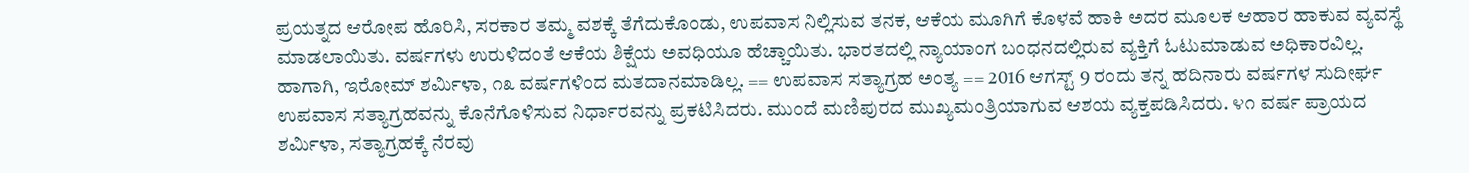ಪ್ರಯತ್ನದ ಆರೋಪ ಹೊರಿಸಿ, ಸರಕಾರ ತಮ್ಮ ವಶಕ್ಕೆ ತೆಗೆದುಕೊಂಡು, ಉಪವಾಸ ನಿಲ್ಲಿಸುವ ತನಕ, ಆಕೆಯ ಮೂಗಿಗೆ ಕೊಳವೆ ಹಾಕಿ ಅದರ ಮೂಲಕ ಆಹಾರ ಹಾಕುವ ವ್ಯವಸ್ಥೆ ಮಾಡಲಾಯಿತು. ವರ್ಷಗಳು ಉರುಳಿದಂತೆ ಆಕೆಯ ಶಿಕ್ಷೆಯ ಅವಧಿಯೂ ಹೆಚ್ಚಾಯಿತು. ಭಾರತದಲ್ಲಿ ನ್ಯಾಯಾಂಗ ಬಂಧನದಲ್ಲಿರುವ ವ್ಯಕ್ತಿಗೆ ಓಟುಮಾಡುವ ಅಧಿಕಾರವಿಲ್ಲ. ಹಾಗಾಗಿ, ಇರೋಮ್ ಶರ್ಮಿಳಾ, ೧೩ ವರ್ಷಗಳಿಂದ ಮತದಾನಮಾಡಿಲ್ಲ. == ಉಪವಾಸ ಸತ್ಯಾಗ್ರಹ ಅಂತ್ಯ == 2016 ಆಗಸ್ಟ್ 9 ರಂದು ತನ್ನ ಹದಿನಾರು ವರ್ಷಗಳ ಸುದೀರ್ಘ ಉಪವಾಸ ಸತ್ಯಾಗ್ರಹವನ್ನು ಕೊನೆಗೊಳಿಸುವ ನಿರ್ಧಾರವನ್ನು ಪ್ರಕಟಿಸಿದರು. ಮುಂದೆ ಮಣಿಪುರದ ಮುಖ್ಯಮಂತ್ರಿಯಾಗುವ ಆಶಯ ವ್ಯಕ್ತಪಡಿಸಿದರು. ೪೧ ವರ್ಷ ಪ್ರಾಯದ ಶರ್ಮಿಳಾ, ಸತ್ಯಾಗ್ರಹಕ್ಕೆ ನೆರವು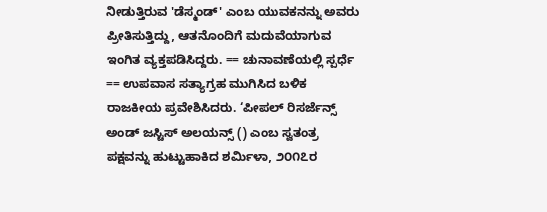ನೀಡುತ್ತಿರುವ 'ಡೆಸ್ಮಂಡ್' ಎಂಬ ಯುವಕನನ್ನು ಅವರು ಪ್ರೀತಿಸುತ್ತಿದ್ದು, ಆತನೊಂದಿಗೆ ಮದುವೆಯಾಗುವ ಇಂಗಿತ ವ್ಯಕ್ತಪಡಿಸಿದ್ದರು. == ಚುನಾವಣೆಯಲ್ಲಿ ಸ್ಪರ್ಧೆ == ಉಪವಾಸ ಸತ್ಯಾಗ್ರಹ ಮುಗಿಸಿದ ಬಳಿಕ ರಾಜಕೀಯ ಪ್ರವೇಶಿಸಿದರು. ‘ಪೀಪಲ್ ರಿಸರ್ಜೆನ್ಸ್ ಅಂಡ್ ಜಸ್ಟಿಸ್ ಅಲಯನ್ಸ್ () ಎಂಬ ಸ್ವತಂತ್ರ ಪಕ್ಷವನ್ನು ಹುಟ್ಟುಹಾಕಿದ ಶರ್ಮಿಳಾ, ೨೦೧೭ರ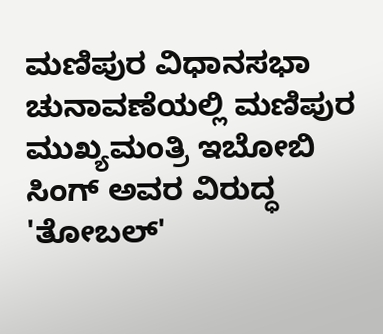ಮಣಿಪುರ ವಿಧಾನಸಭಾ ಚುನಾವಣೆಯಲ್ಲಿ ಮಣಿಪುರ ಮುಖ್ಯಮಂತ್ರಿ ಇಬೋಬಿ ಸಿಂಗ್ ಅವರ ವಿರುದ್ಧ 'ತೋಬಲ್‌'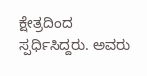ಕ್ಷೇತ್ರದಿಂದ ಸ್ಪರ್ಧಿಸಿದ್ದರು. ಅವರು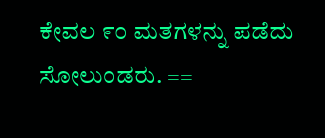ಕೇವಲ ೯೦ ಮತಗಳನ್ನು ಪಡೆದು ಸೋಲುಂಡರು. ==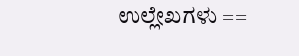ಉಲ್ಲೇಖಗಳು ==